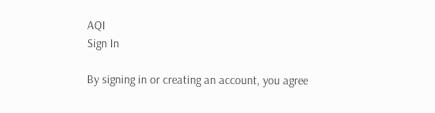AQI
Sign In

By signing in or creating an account, you agree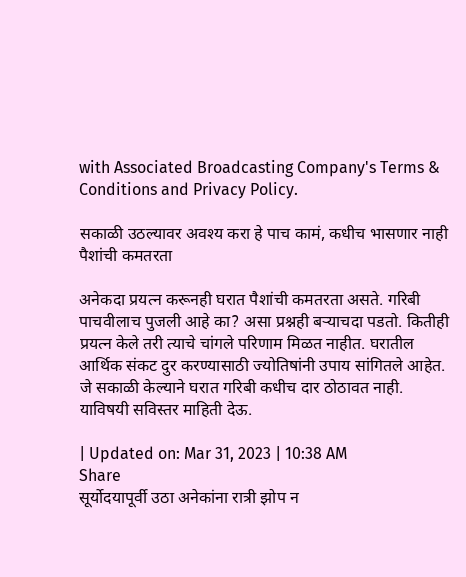with Associated Broadcasting Company's Terms & Conditions and Privacy Policy.

सकाळी उठल्यावर अवश्य करा हे पाच कामं, कधीच भासणार नाही पैशांची कमतरता

अनेकदा प्रयत्न करूनही घरात पैशांची कमतरता असते. गरिबी पाचवीलाच पुजली आहे का? असा प्रश्नही बऱ्याचदा पडतो. कितीही प्रयत्न केले तरी त्याचे चांगले परिणाम मिळत नाहीत. घरातील आर्थिक संकट दुर करण्यासाठी ज्योतिषांनी उपाय सांगितले आहेत. जे सकाळी केल्याने घरात गरिबी कधीच दार ठोठावत नाही. याविषयी सविस्तर माहिती देऊ.

| Updated on: Mar 31, 2023 | 10:38 AM
Share
सूर्योदयापूर्वी उठा अनेकांना रात्री झोप न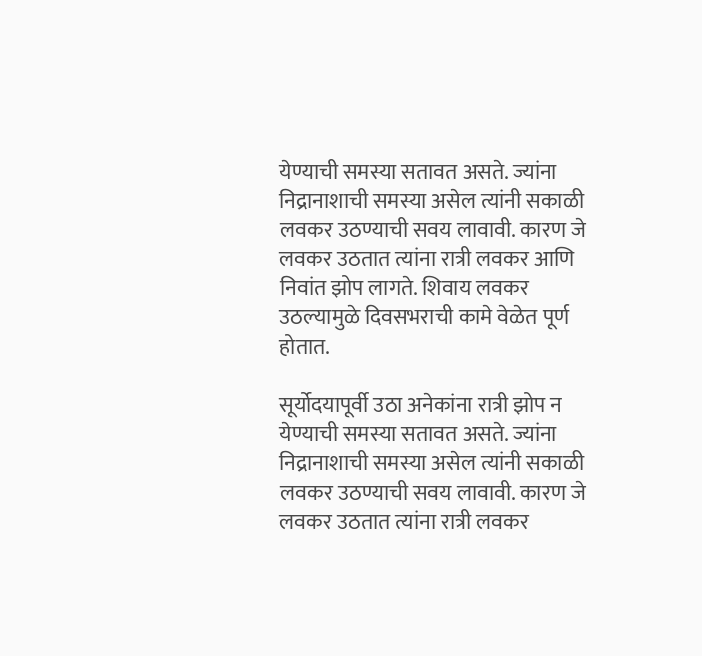येण्याची समस्या सतावत असते. ज्यांना निद्रानाशाची समस्या असेल त्यांनी सकाळी लवकर उठण्याची सवय लावावी. कारण जे लवकर उठतात त्यांना रात्री लवकर आणि निवांत झोप लागते. शिवाय लवकर उठल्यामुळे दिवसभराची कामे वेळेत पूर्ण होतात.

सूर्योदयापूर्वी उठा अनेकांना रात्री झोप न येण्याची समस्या सतावत असते. ज्यांना निद्रानाशाची समस्या असेल त्यांनी सकाळी लवकर उठण्याची सवय लावावी. कारण जे लवकर उठतात त्यांना रात्री लवकर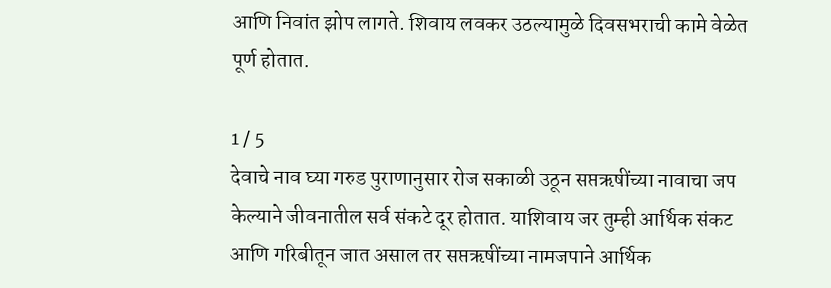आणि निवांत झोप लागते. शिवाय लवकर उठल्यामुळे दिवसभराची कामे वेळेत पूर्ण होतात.

1 / 5
देवाचे नाव घ्या गरुड पुराणानुसार रोज सकाळी उठून सप्तऋषींच्या नावाचा जप केल्याने जीवनातील सर्व संकटे दूर होतात. याशिवाय जर तुम्ही आर्थिक संकट आणि गरिबीतून जात असाल तर सप्तऋषींच्या नामजपाने आर्थिक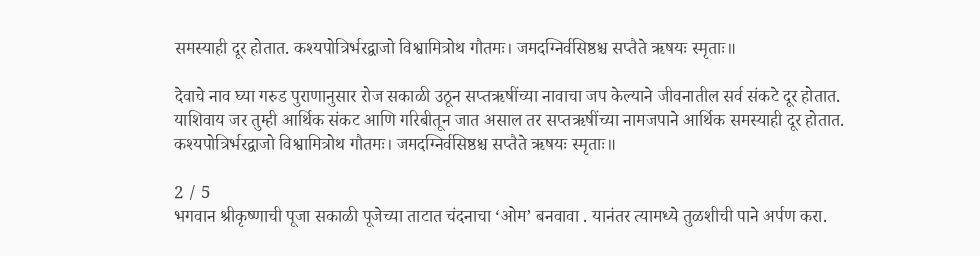समस्याही दूर होतात. कश्यपोत्रिर्भरद्वाजो विश्वामित्रोथ गौतमः। जमदग्निर्वसिष्ठश्च सप्तैते ऋषयः स्मृताः॥

देवाचे नाव घ्या गरुड पुराणानुसार रोज सकाळी उठून सप्तऋषींच्या नावाचा जप केल्याने जीवनातील सर्व संकटे दूर होतात. याशिवाय जर तुम्ही आर्थिक संकट आणि गरिबीतून जात असाल तर सप्तऋषींच्या नामजपाने आर्थिक समस्याही दूर होतात. कश्यपोत्रिर्भरद्वाजो विश्वामित्रोथ गौतमः। जमदग्निर्वसिष्ठश्च सप्तैते ऋषयः स्मृताः॥

2 / 5
भगवान श्रीकृष्णाची पूजा सकाळी पूजेच्या ताटात चंदनाचा ‘ओम’ बनवावा . यानंतर त्यामध्ये तुळशीची पाने अर्पण करा.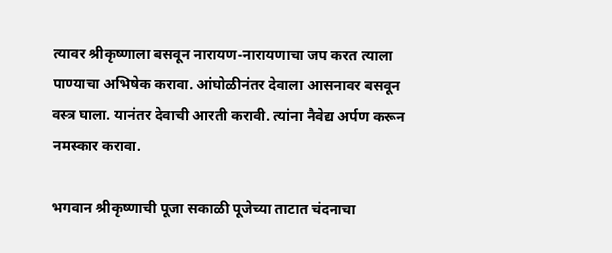त्यावर श्रीकृष्णाला बसवून नारायण-नारायणाचा जप करत त्याला पाण्याचा अभिषेक करावा. आंघोळीनंतर देवाला आसनावर बसवून वस्त्र घाला. यानंतर देवाची आरती करावी. त्यांना नैवेद्य अर्पण करून नमस्कार करावा.

भगवान श्रीकृष्णाची पूजा सकाळी पूजेच्या ताटात चंदनाचा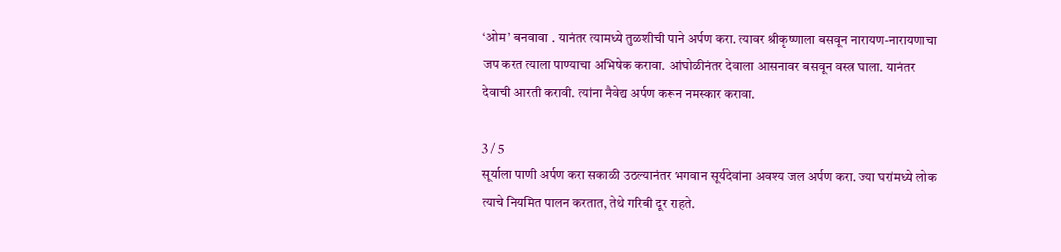‘ओम’ बनवावा . यानंतर त्यामध्ये तुळशीची पाने अर्पण करा. त्यावर श्रीकृष्णाला बसवून नारायण-नारायणाचा जप करत त्याला पाण्याचा अभिषेक करावा. आंघोळीनंतर देवाला आसनावर बसवून वस्त्र घाला. यानंतर देवाची आरती करावी. त्यांना नैवेद्य अर्पण करून नमस्कार करावा.

3 / 5
सूर्याला पाणी अर्पण करा सकाळी उठल्यानंतर भगवान सूर्यदेवांना अवश्य जल अर्पण करा. ज्या घरांमध्ये लोक त्याचे नियमित पालन करतात, तेथे गरिबी दूर राहते.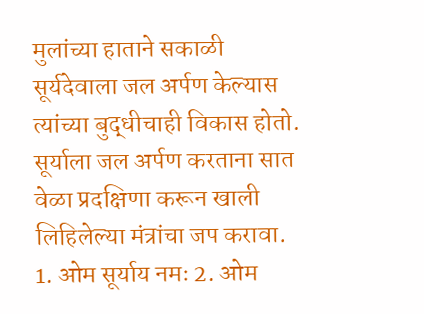मुलांच्या हाताने सकाळी सूर्यदेवाला जल अर्पण केल्यास त्यांच्या बुद्धीचाही विकास होतो. सूर्याला जल अर्पण करताना सात वेळा प्रदक्षिणा करून खाली लिहिलेल्या मंत्रांचा जप करावा.  1. ओम सूर्याय नमः 2. ओम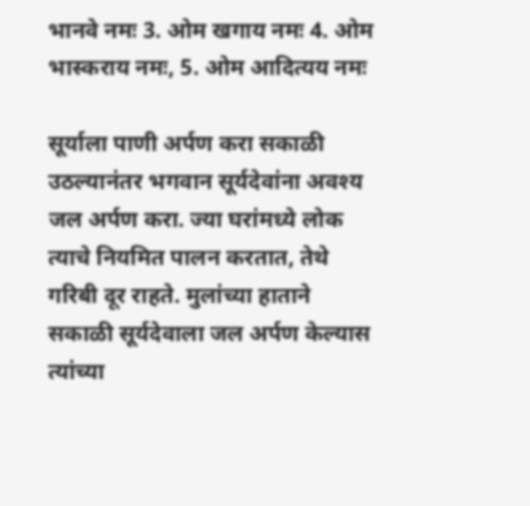भानवे नमः 3. ओम खगाय नमः 4. ओम भास्कराय नमः, 5. ओम आदित्यय नमः

सूर्याला पाणी अर्पण करा सकाळी उठल्यानंतर भगवान सूर्यदेवांना अवश्य जल अर्पण करा. ज्या घरांमध्ये लोक त्याचे नियमित पालन करतात, तेथे गरिबी दूर राहते. मुलांच्या हाताने सकाळी सूर्यदेवाला जल अर्पण केल्यास त्यांच्या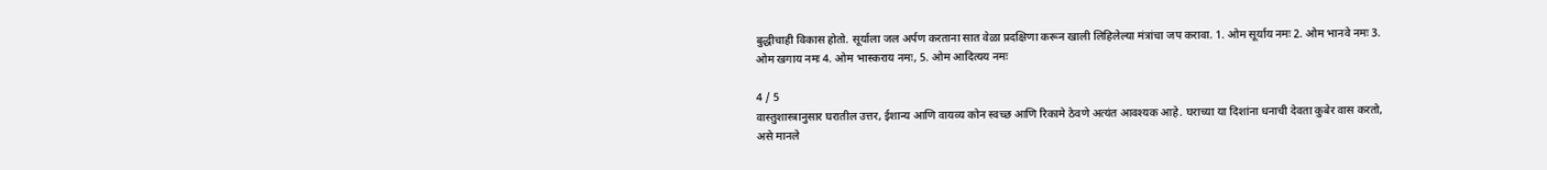बुद्धीचाही विकास होतो. सूर्याला जल अर्पण करताना सात वेळा प्रदक्षिणा करून खाली लिहिलेल्या मंत्रांचा जप करावा. 1. ओम सूर्याय नमः 2. ओम भानवे नमः 3. ओम खगाय नमः 4. ओम भास्कराय नमः, 5. ओम आदित्यय नमः

4 / 5
वास्तुशास्त्रानुसार घरातील उत्तर, ईशान्य आणि वायव्य कोन स्वच्छ आणि रिकामे ठेवणे अत्यंत आवश्यक आहे. घराच्या या दिशांना धनाची देवता कुबेर वास करतो, असे मानले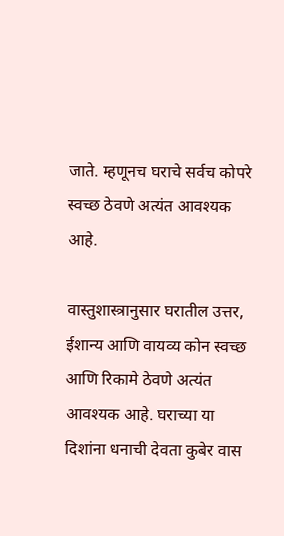जाते. म्हणूनच घराचे सर्वच कोपरे स्वच्छ ठेवणे अत्यंत आवश्यक आहे.

वास्तुशास्त्रानुसार घरातील उत्तर, ईशान्य आणि वायव्य कोन स्वच्छ आणि रिकामे ठेवणे अत्यंत आवश्यक आहे. घराच्या या दिशांना धनाची देवता कुबेर वास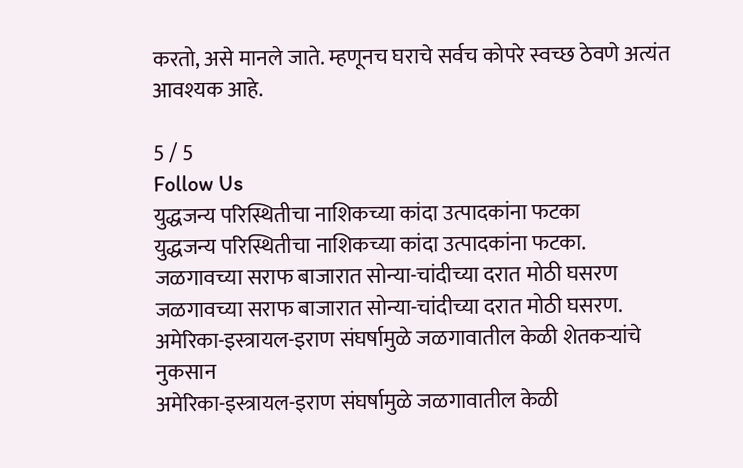करतो, असे मानले जाते. म्हणूनच घराचे सर्वच कोपरे स्वच्छ ठेवणे अत्यंत आवश्यक आहे.

5 / 5
Follow Us
युद्धजन्य परिस्थितीचा नाशिकच्या कांदा उत्पादकांना फटका
युद्धजन्य परिस्थितीचा नाशिकच्या कांदा उत्पादकांना फटका.
जळगावच्या सराफ बाजारात सोन्या-चांदीच्या दरात मोठी घसरण
जळगावच्या सराफ बाजारात सोन्या-चांदीच्या दरात मोठी घसरण.
अमेरिका-इस्त्रायल-इराण संघर्षामुळे जळगावातील केळी शेतकऱ्यांचे नुकसान
अमेरिका-इस्त्रायल-इराण संघर्षामुळे जळगावातील केळी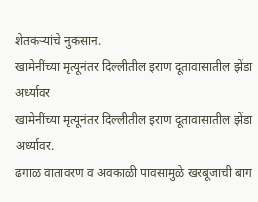शेतकऱ्यांचे नुकसान.
खामेनींच्या मृत्यूनंतर दिल्लीतील इराण दूतावासातील झेंडा अर्ध्यावर
खामेनींच्या मृत्यूनंतर दिल्लीतील इराण दूतावासातील झेंडा अर्ध्यावर.
ढगाळ वातावरण व अवकाळी पावसामुळे खरबूजाची बाग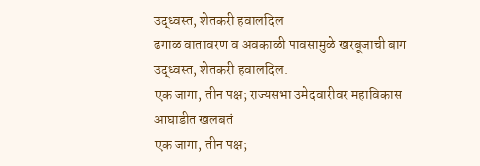उद्ध्वस्त, शेतकरी हवालदिल
ढगाळ वातावरण व अवकाळी पावसामुळे खरबूजाची बाग उद्ध्वस्त, शेतकरी हवालदिल.
एक जागा, तीन पक्ष; राज्यसभा उमेदवारीवर महाविकास आघाडीत खलबतं
एक जागा, तीन पक्ष;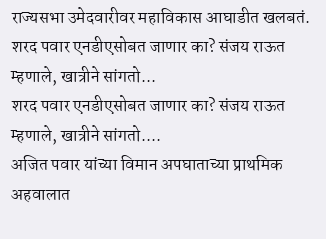राज्यसभा उमेदवारीवर महाविकास आघाडीत खलबतं.
शरद पवार एनडीएसोबत जाणार का? संजय राऊत म्हणाले, खात्रीने सांगतो...
शरद पवार एनडीएसोबत जाणार का? संजय राऊत म्हणाले, खात्रीने सांगतो....
अजित पवार यांच्या विमान अपघाताच्या प्राथमिक अहवालात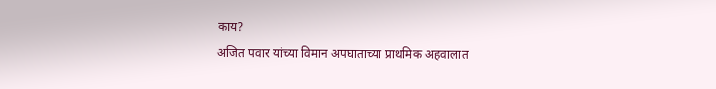काय?
अजित पवार यांच्या विमान अपघाताच्या प्राथमिक अहवालात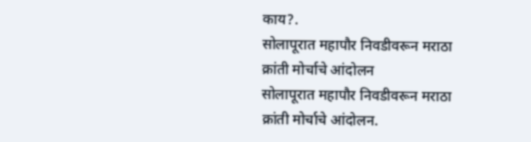काय?.
सोलापूरात महापौर निवडीवरून मराठा क्रांती मोर्चाचे आंदोलन
सोलापूरात महापौर निवडीवरून मराठा क्रांती मोर्चाचे आंदोलन.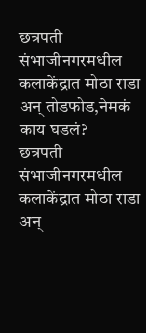छत्रपती संभाजीनगरमधील कलाकेंद्रात मोठा राडा अन् तोडफोड,नेमकं काय घडलं?
छत्रपती संभाजीनगरमधील कलाकेंद्रात मोठा राडा अन्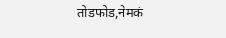तोडफोड,नेमकं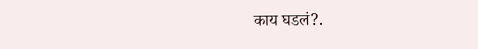काय घडलं?.